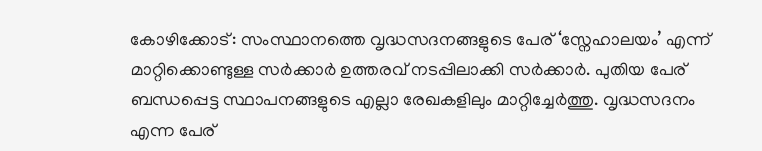കോഴിക്കോട്: സംസ്ഥാനത്തെ വൃദ്ധസദനങ്ങളുടെ പേര് ‘സ്നേഹാലയം’ എന്ന് മാറ്റിക്കൊണ്ടുള്ള സർക്കാർ ഉത്തരവ് നടപ്പിലാക്കി സർക്കാർ. പുതിയ പേര് ബന്ധപ്പെട്ട സ്ഥാപനങ്ങളുടെ എല്ലാ രേഖകളിലും മാറ്റിച്ചേർത്തു. വൃദ്ധസദനം എന്ന പേര്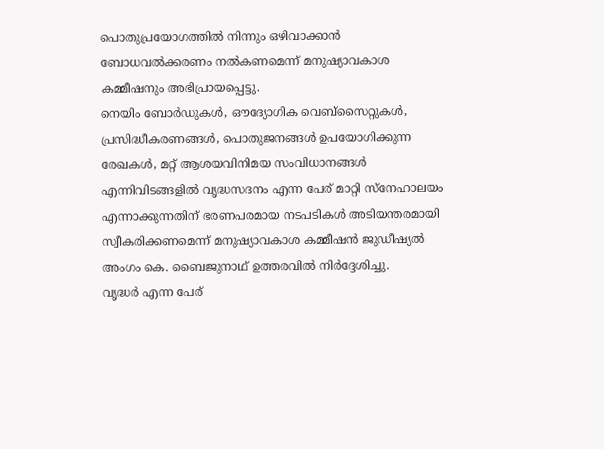പൊതുപ്രയോഗത്തിൽ നിന്നും ഒഴിവാക്കാൻ ബോധവൽക്കരണം നൽകണമെന്ന് മനുഷ്യാവകാശ കമ്മീഷനും അഭിപ്രായപ്പെട്ടു.
നെയിം ബോർഡുകൾ, ഔദ്യോഗിക വെബ്സൈറ്റുകൾ, പ്രസിദ്ധീകരണങ്ങൾ, പൊതുജനങ്ങൾ ഉപയോഗിക്കുന്ന രേഖകൾ, മറ്റ് ആശയവിനിമയ സംവിധാനങ്ങൾ എന്നിവിടങ്ങളിൽ വൃദ്ധസദനം എന്ന പേര് മാറ്റി സ്നേഹാലയം എന്നാക്കുന്നതിന് ഭരണപരമായ നടപടികൾ അടിയന്തരമായി സ്വീകരിക്കണമെന്ന് മനുഷ്യാവകാശ കമ്മീഷൻ ജുഡീഷ്യൽ അംഗം കെ. ബൈജുനാഥ് ഉത്തരവിൽ നിർദ്ദേശിച്ചു.
വൃദ്ധർ എന്ന പേര്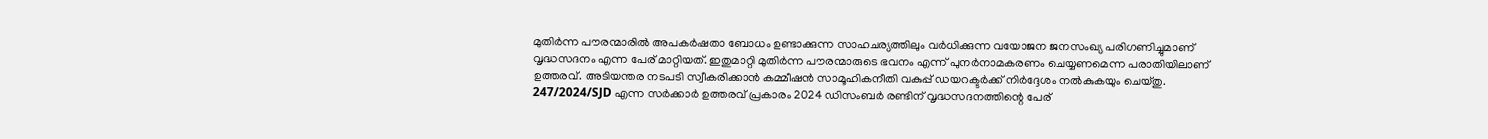മുതിർന്ന പൗരന്മാരിൽ അപകർഷതാ ബോധം ഉണ്ടാക്കുന്ന സാഹചര്യത്തിലും വർധിക്കുന്ന വയോജന ജനസംഖ്യ പരിഗണിച്ചുമാണ് വൃദ്ധസദനം എന്ന പേര് മാറ്റിയത്. ഇതുമാറ്റി മുതിർന്ന പൗരന്മാരുടെ ഭവനം എന്ന് പുനർനാമകരണം ചെയ്യണമെന്ന പരാതിയിലാണ് ഉത്തരവ്. അടിയന്തര നടപടി സ്വീകരിക്കാൻ കമ്മീഷൻ സാമൂഹികനീതി വകുപ്പ് ഡയറക്ടർക്ക് നിർദ്ദേശം നൽകുകയും ചെയ്തു.
247/2024/SJD എന്ന സർക്കാർ ഉത്തരവ് പ്രകാരം 2024 ഡിസംബർ രണ്ടിന് വൃദ്ധസദനത്തിന്റെ പേര്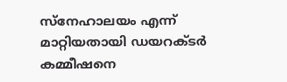സ്നേഹാലയം എന്ന് മാറ്റിയതായി ഡയറക്ടർ കമ്മീഷനെ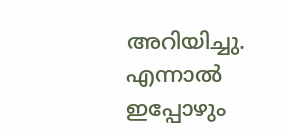അറിയിച്ചു. എന്നാൽ ഇപ്പോഴും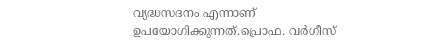വ്യദ്ധസദനം എന്നാണ് ഉപയോഗിക്കുന്നത്.പ്രൊഫ. വർഗീസ്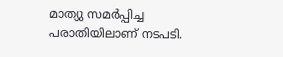മാത്യു സമർപ്പിച്ച പരാതിയിലാണ് നടപടി.